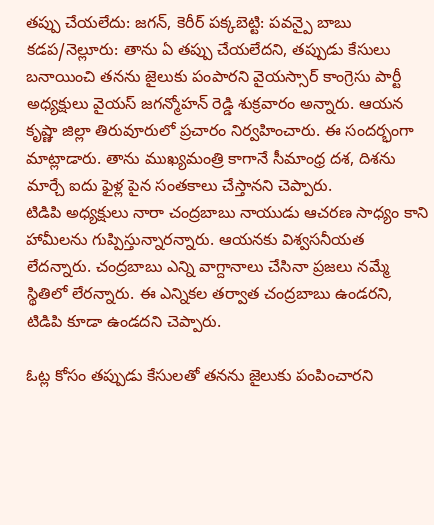తప్పు చేయలేదు: జగన్, కెరీర్ పక్కబెట్టి: పవన్పై బాబు
కడప/నెల్లూరు: తాను ఏ తప్పు చేయలేదని, తప్పుడు కేసులు బనాయించి తనను జైలుకు పంపారని వైయస్సార్ కాంగ్రెసు పార్టీ అధ్యక్షులు వైయస్ జగన్మోహన్ రెడ్డి శుక్రవారం అన్నారు. ఆయన కృష్ణా జిల్లా తిరువూరులో ప్రచారం నిర్వహించారు. ఈ సందర్భంగా మాట్లాడారు. తాను ముఖ్యమంత్రి కాగానే సీమాంధ్ర దశ, దిశను మార్చే ఐదు ఫైళ్ల పైన సంతకాలు చేస్తానని చెప్పారు.
టిడిపి అధ్యక్షులు నారా చంద్రబాబు నాయుడు ఆచరణ సాధ్యం కాని హామీలను గుప్పిస్తున్నారన్నారు. ఆయనకు విశ్వసనీయత లేదన్నారు. చంద్రబాబు ఎన్ని వాగ్దానాలు చేసినా ప్రజలు నమ్మే స్థితిలో లేరన్నారు. ఈ ఎన్నికల తర్వాత చంద్రబాబు ఉండరని, టిడిపి కూడా ఉండదని చెప్పారు.

ఓట్ల కోసం తప్పుడు కేసులతో తనను జైలుకు పంపించారని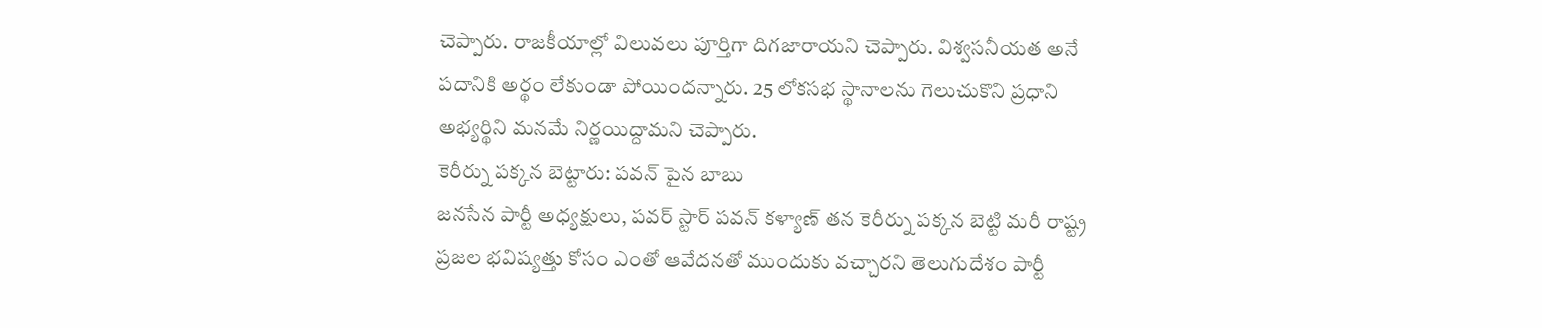చెప్పారు. రాజకీయాల్లో విలువలు పూర్తిగా దిగజారాయని చెప్పారు. విశ్వసనీయత అనే పదానికి అర్థం లేకుండా పోయిందన్నారు. 25 లోకసభ స్థానాలను గెలుచుకొని ప్రధాని అభ్యర్థిని మనమే నిర్ణయిద్దామని చెప్పారు.
కెరీర్ను పక్కన బెట్టారు: పవన్ పైన బాబు
జనసేన పార్టీ అధ్యక్షులు, పవర్ స్టార్ పవన్ కళ్యాణ్ తన కెరీర్ను పక్కన బెట్టి మరీ రాష్ట్ర ప్రజల భవిష్యత్తు కోసం ఎంతో ఆవేదనతో ముందుకు వచ్చారని తెలుగుదేశం పార్టీ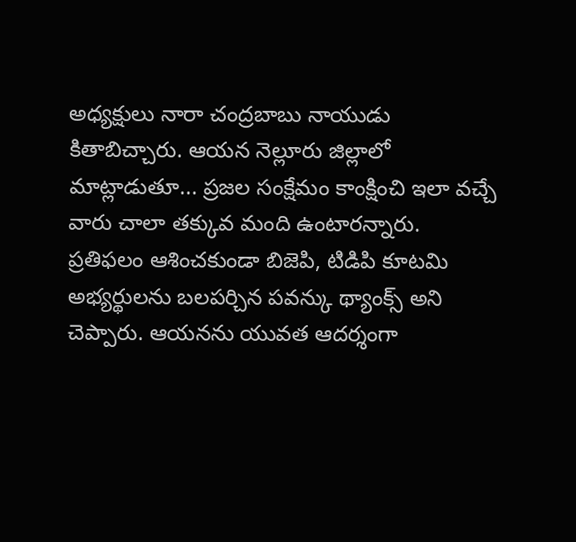అధ్యక్షులు నారా చంద్రబాబు నాయుడు కితాబిచ్చారు. ఆయన నెల్లూరు జిల్లాలో మాట్లాడుతూ... ప్రజల సంక్షేమం కాంక్షించి ఇలా వచ్చే వారు చాలా తక్కువ మంది ఉంటారన్నారు. ప్రతిఫలం ఆశించకుండా బిజెపి, టిడిపి కూటమి అభ్యర్థులను బలపర్చిన పవన్కు థ్యాంక్స్ అని చెప్పారు. ఆయనను యువత ఆదర్శంగా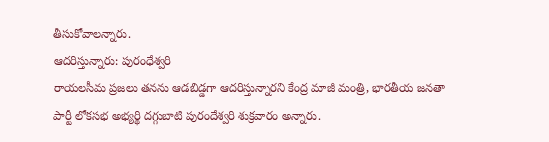తీసుకోవాలన్నారు.
ఆదరిస్తున్నారు: పురంధేశ్వరి
రాయలసీమ ప్రజలు తనను ఆడబిడ్డగా ఆదరిస్తున్నారని కేంద్ర మాజీ మంత్రి, భారతీయ జనతా పార్టీ లోకసభ అభ్యర్థి దగ్గుబాటి పురందేశ్వరి శుక్రవారం అన్నారు.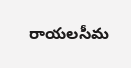రాయలసీమ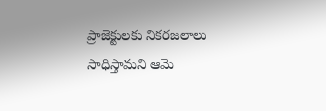ప్రాజెక్టులకు నికరజలాలు సాధిస్తామని ఆమె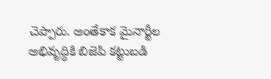చెప్పారు. అంతేకాక మైనార్టీల అభివృద్ధికి బిజెపి కట్టుబడి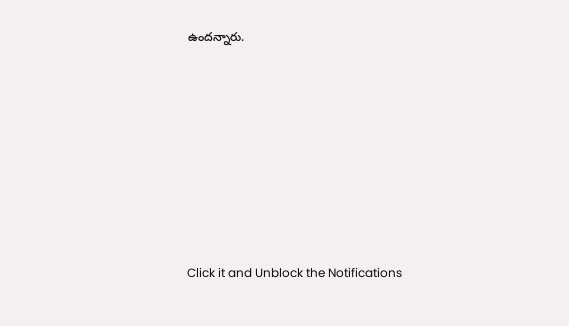ఉందన్నారు.












Click it and Unblock the Notifications